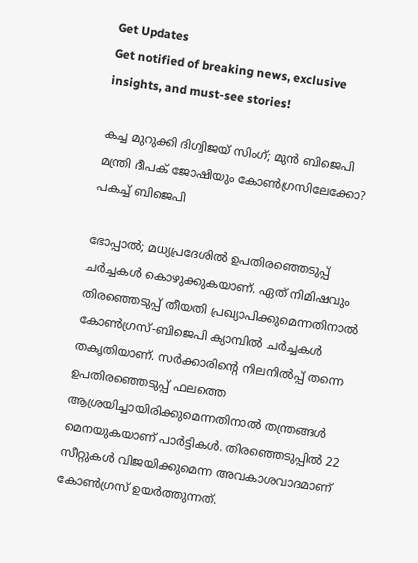Get Updates
Get notified of breaking news, exclusive insights, and must-see stories!

കച്ച മുറുക്കി ദിഗ്വിജയ് സിംഗ്; മുൻ ബിജെപി മന്ത്രി ദീപക് ജോഷിയും കോൺഗ്രസിലേക്കോ? പകച്ച് ബിജെപി

ഭോപ്പാൽ; മധ്യപ്രദേശിൽ ഉപതിരഞ്ഞെടുപ്പ് ചർച്ചകൾ കൊഴുക്കുകയാണ്. ഏത് നിമിഷവും തിരഞ്ഞെടുപ്പ് തീയതി പ്രഖ്യാപിക്കുമെന്നതിനാൽ കോൺഗ്രസ്-ബിജെപി ക്യാമ്പിൽ ചർച്ചകൾ തകൃതിയാണ്. സർക്കാരിന്റെ നിലനിൽപ്പ് തന്നെ ഉപതിരഞ്ഞെടുപ്പ് ഫലത്തെ ആശ്രയിച്ചായിരിക്കുമെന്നതിനാൽ തന്ത്രങ്ങൾ മെനയുകയാണ് പാർട്ടികൾ. തിരഞ്ഞെടുപ്പിൽ 22 സീറ്റുകൾ വിജയിക്കുമെന്ന അവകാശവാദമാണ് കോൺഗ്രസ് ഉയർത്തുന്നത്.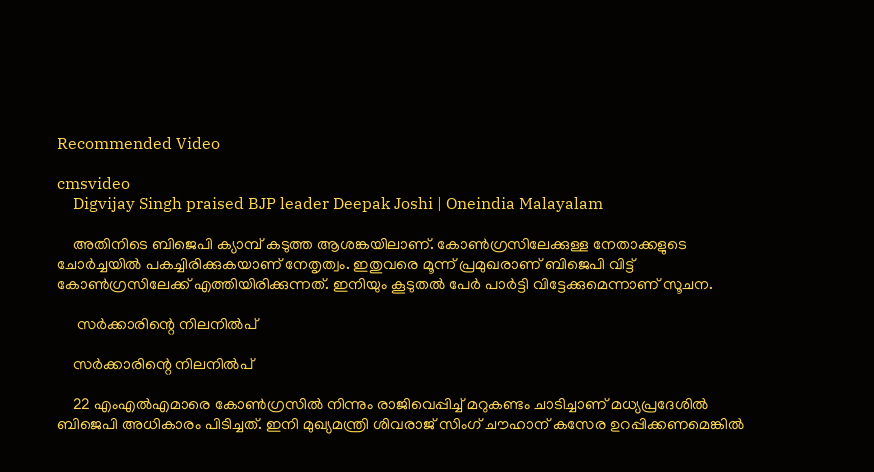Recommended Video

cmsvideo
    Digvijay Singh praised BJP leader Deepak Joshi | Oneindia Malayalam

    അതിനിടെ ബിജെപി ക്യാമ്പ് കടുത്ത ആശങ്കയിലാണ്. കോൺഗ്രസിലേക്കുള്ള നേതാക്കളുടെ ചോർച്ചയിൽ പകച്ചിരിക്കുകയാണ് നേതൃത്വം. ഇതുവരെ മൂന്ന് പ്രമുഖരാണ് ബിജെപി വിട്ട് കോൺഗ്രസിലേക്ക് എത്തിയിരിക്കുന്നത്. ഇനിയും കൂടുതൽ പേർ പാർട്ടി വിട്ടേക്കുമെന്നാണ് സൂചന.

     സർക്കാരിന്റെ നിലനിൽപ്

    സർക്കാരിന്റെ നിലനിൽപ്

    22 എംഎൽഎമാരെ കോൺഗ്രസിൽ നിന്നും രാജിവെപ്പിച്ച് മറുകണ്ടം ചാടിച്ചാണ് മധ്യപ്രദേശിൽ ബിജെപി അധികാരം പിടിച്ചത്. ഇനി മുഖ്യമന്ത്രി ശിവരാജ് സിംഗ് ചൗഹാന് കസേര ഉറപ്പിക്കണമെങ്കിൽ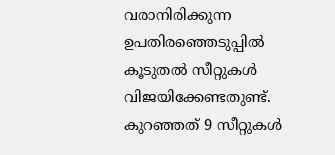വരാനിരിക്കുന്ന ഉപതിരഞ്ഞെടുപ്പിൽ കൂടുതൽ സീറ്റുകൾ വിജയിക്കേണ്ടതുണ്ട്. കുറഞ്ഞത് 9 സീറ്റുകൾ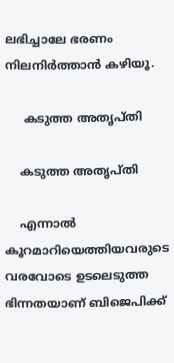ലഭിച്ചാലേ ഭരണം നിലനിർത്താൻ കഴിയൂ.

     കടുത്ത അതൃപ്തി

    കടുത്ത അതൃപ്തി

    എന്നാൽ കൂറമാറിയെത്തിയവരുടെ വരവോടെ ഉടലെടുത്ത ഭിന്നതയാണ് ബിജെപിക്ക്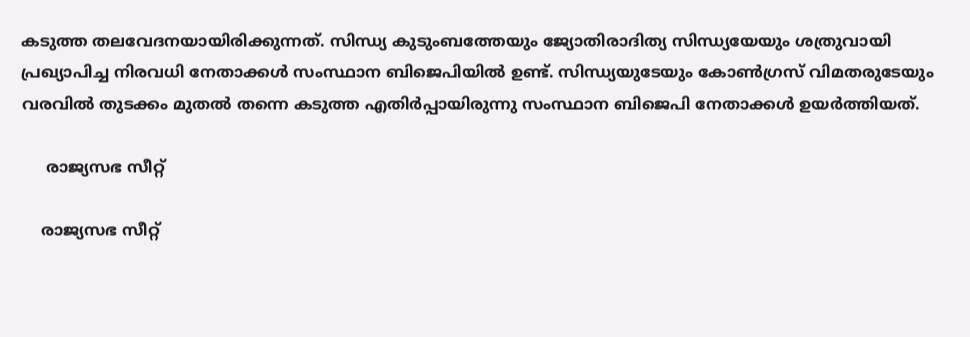കടുത്ത തലവേദനയായിരിക്കുന്നത്. സിന്ധ്യ കുടുംബത്തേയും ജ്യോതിരാദിത്യ സിന്ധ്യയേയും ശത്രുവായി പ്രഖ്യാപിച്ച നിരവധി നേതാക്കൾ സംസ്ഥാന ബിജെപിയിൽ ഉണ്ട്. സിന്ധ്യയുടേയും കോൺഗ്രസ് വിമതരുടേയും വരവിൽ തുടക്കം മുതൽ തന്നെ കടുത്ത എതിർപ്പായിരുന്നു സംസ്ഥാന ബിജെപി നേതാക്കൾ ഉയർത്തിയത്.

     രാജ്യസഭ സീറ്റ്

    രാജ്യസഭ സീറ്റ്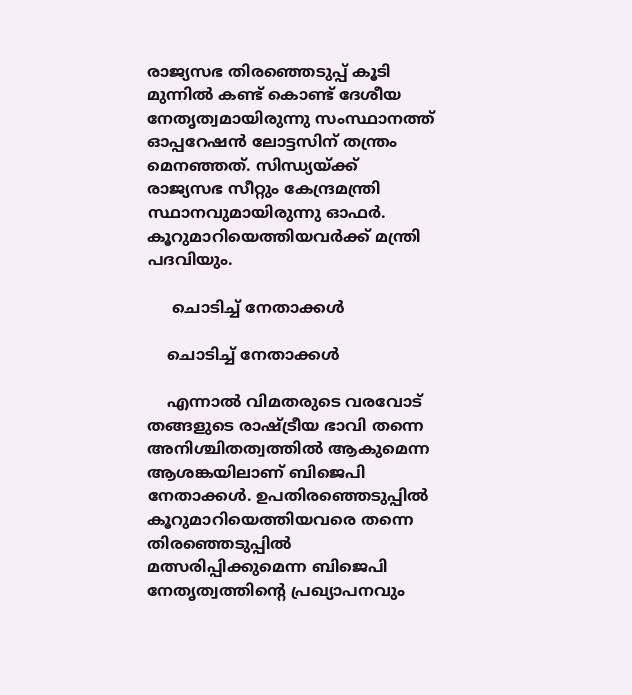രാജ്യസഭ തിരഞ്ഞെടുപ്പ് കൂടി മുന്നിൽ കണ്ട് കൊണ്ട് ദേശീയ നേതൃത്വമായിരുന്നു സംസ്ഥാനത്ത് ഓപ്പറേഷൻ ലോട്ടസിന് തന്ത്രം മെനഞ്ഞത്. സിന്ധ്യയ്ക്ക് രാജ്യസഭ സീറ്റും കേന്ദ്രമന്ത്രി സ്ഥാനവുമായിരുന്നു ഓഫർ. കൂറുമാറിയെത്തിയവർക്ക് മന്ത്രി പദവിയും.

     ചൊടിച്ച് നേതാക്കൾ

    ചൊടിച്ച് നേതാക്കൾ

    എന്നാൽ വിമതരുടെ വരവോട് തങ്ങളുടെ രാഷ്ട്രീയ ഭാവി തന്നെ അനിശ്ചിതത്വത്തിൽ ആകുമെന്ന ആശങ്കയിലാണ് ബിജെപി നേതാക്കൾ. ഉപതിരഞ്ഞെടുപ്പിൽ കൂറുമാറിയെത്തിയവരെ തന്നെ തിരഞ്ഞെടുപ്പിൽ മത്സരിപ്പിക്കുമെന്ന ബിജെപി നേതൃത്വത്തിന്റെ പ്രഖ്യാപനവും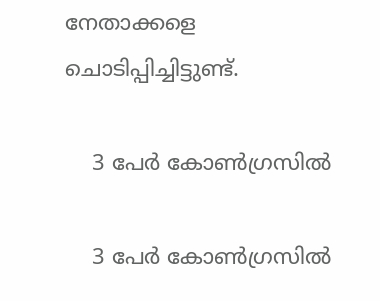നേതാക്കളെ ചൊടിപ്പിച്ചിട്ടുണ്ട്.

    3 പേർ കോൺഗ്രസിൽ

    3 പേർ കോൺഗ്രസിൽ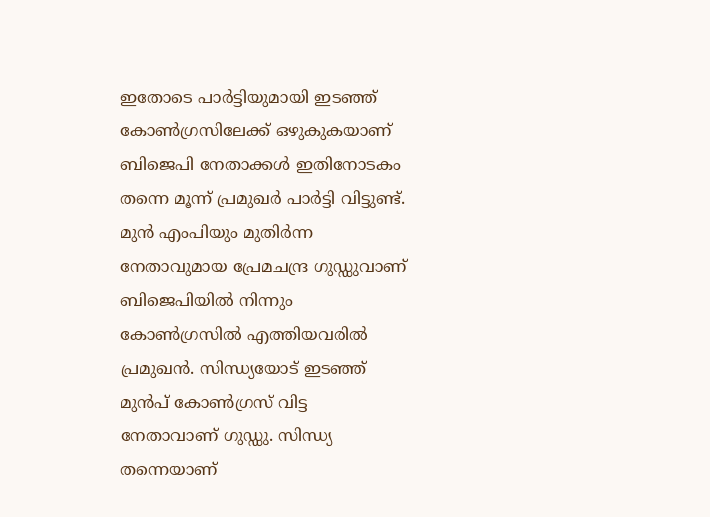ഇതോടെ പാർട്ടിയുമായി ഇടഞ്ഞ് കോൺഗ്രസിലേക്ക് ഒഴുകുകയാണ് ബിജെപി നേതാക്കൾ ഇതിനോടകം തന്നെ മൂന്ന് പ്രമുഖർ പാർട്ടി വിട്ടുണ്ട്. മുന്‍ എംപിയും മുതിര്‍ന്ന നേതാവുമായ പ്രേമചന്ദ്ര ഗുഡ്ഡുവാണ് ബിജെപിയില്‍ നിന്നും കോണ്‍ഗ്രസില്‍ എത്തിയവരില്‍ പ്രമുഖന്‍. സിന്ധ്യയോട് ഇടഞ്ഞ് മുൻപ് കോൺഗ്രസ് വിട്ട നേതാവാണ് ഗുഡ്ഡു. സിന്ധ്യ തന്നെയാണ്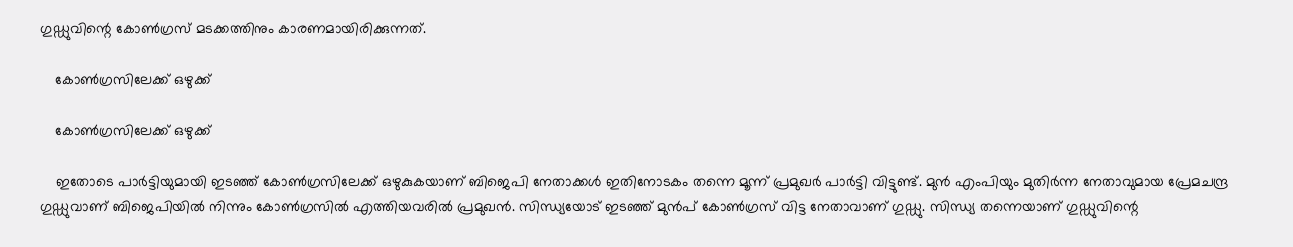ഗുഡ്ഡുവിന്റെ കോൺഗ്രസ് മടക്കത്തിനും കാരണമായിരിക്കുന്നത്.

    കോൺഗ്രസിലേക്ക് ഒഴുക്ക്

    കോൺഗ്രസിലേക്ക് ഒഴുക്ക്

    ഇതോടെ പാർട്ടിയുമായി ഇടഞ്ഞ് കോൺഗ്രസിലേക്ക് ഒഴുകുകയാണ് ബിജെപി നേതാക്കൾ ഇതിനോടകം തന്നെ മൂന്ന് പ്രമുഖർ പാർട്ടി വിട്ടുണ്ട്. മുന്‍ എംപിയും മുതിര്‍ന്ന നേതാവുമായ പ്രേമചന്ദ്ര ഗുഡ്ഡുവാണ് ബിജെപിയില്‍ നിന്നും കോണ്‍ഗ്രസില്‍ എത്തിയവരില്‍ പ്രമുഖന്‍. സിന്ധ്യയോട് ഇടഞ്ഞ് മുൻപ് കോൺഗ്രസ് വിട്ട നേതാവാണ് ഗുഡ്ഡു. സിന്ധ്യ തന്നെയാണ് ഗുഡ്ഡുവിന്റെ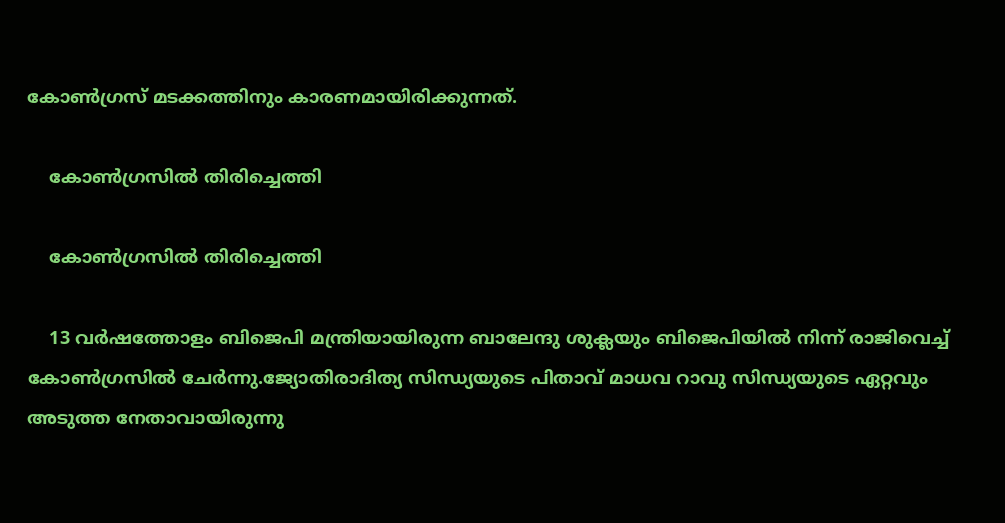കോൺഗ്രസ് മടക്കത്തിനും കാരണമായിരിക്കുന്നത്.

    കോൺഗ്രസിൽ തിരിച്ചെത്തി

    കോൺഗ്രസിൽ തിരിച്ചെത്തി

    13 വർഷത്തോളം ബിജെപി മന്ത്രിയായിരുന്ന ബാലേന്ദു ശുക്ലയും ബിജെപിയിൽ നിന്ന് രാജിവെച്ച് കോൺഗ്രസിൽ ചേർന്നു.ജ്യോതിരാദിത്യ സിന്ധ്യയുടെ പിതാവ് മാധവ റാവു സിന്ധ്യയുടെ ഏറ്റവും അടുത്ത നേതാവായിരുന്നു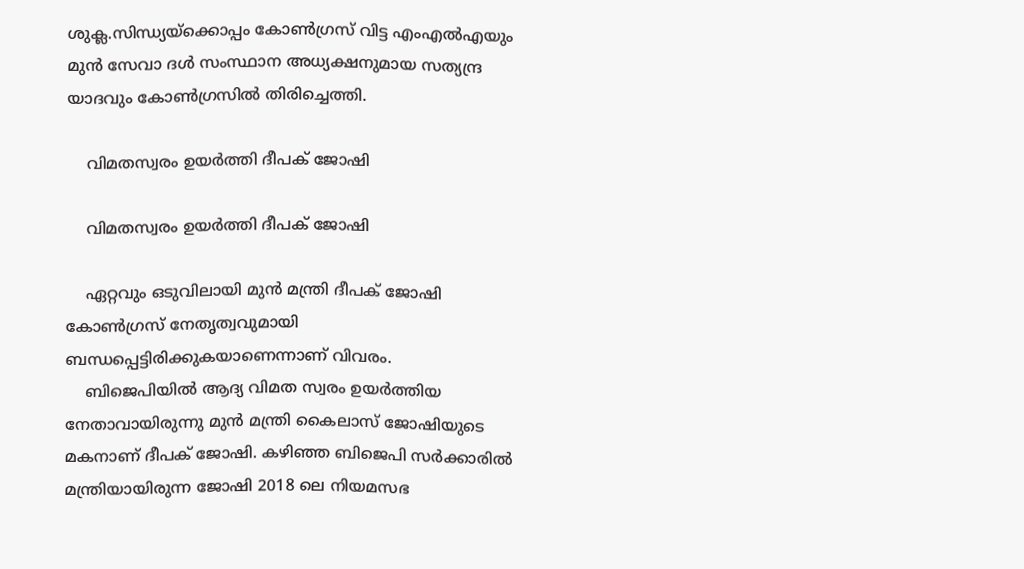ശുക്ല.സിന്ധ്യയ്‌ക്കൊപ്പം കോണ്‍ഗ്രസ് വിട്ട എംഎല്‍എയും മുന്‍ സേവാ ദള്‍ സംസ്ഥാന അധ്യക്ഷനുമായ സത്യന്ദ്ര യാദവും കോൺഗ്രസിൽ തിരിച്ചെത്തി.

    വിമതസ്വരം ഉയർത്തി ദീപക് ജോഷി

    വിമതസ്വരം ഉയർത്തി ദീപക് ജോഷി

    ഏറ്റവും ഒടുവിലായി മുൻ മന്ത്രി ദീപക് ജോഷി കോൺഗ്രസ് നേതൃത്വവുമായി ബന്ധപ്പെട്ടിരിക്കുകയാണെന്നാണ് വിവരം.
    ബിജെപിയിൽ ആദ്യ വിമത സ്വരം ഉയർത്തിയ നേതാവായിരുന്നു മുൻ മന്ത്രി കൈലാസ് ജോഷിയുടെ മകനാണ് ദീപക് ജോഷി. കഴിഞ്ഞ ബിജെപി സർക്കാരിൽ മന്ത്രിയായിരുന്ന ജോഷി 2018 ലെ നിയമസഭ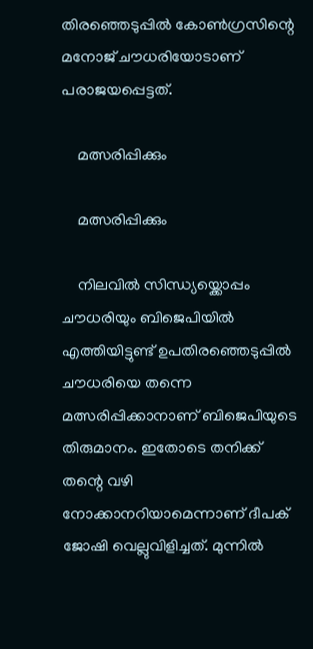തിരഞ്ഞെടുപ്പിൽ കോൺഗ്രസിന്റെ മനോജ് ചൗധരിയോടാണ് പരാജയപ്പെട്ടത്.

    മത്സരിപ്പിക്കും

    മത്സരിപ്പിക്കും

    നിലവിൽ സിന്ധ്യയ്ക്കൊപ്പം ചൗധരിയും ബിജെപിയിൽ എത്തിയിട്ടുണ്ട് ഉപതിരഞ്ഞെടുപ്പിൽ ചൗധരിയെ തന്നെ മത്സരിപ്പിക്കാനാണ് ബിജെപിയുടെ തിരുമാനം. ഇതോടെ തനിക്ക് തന്റെ വഴി നോക്കാനറിയാമെന്നാണ് ദീപക് ജോഷി വെല്ലുവിളിച്ചത്. മുന്നിൽ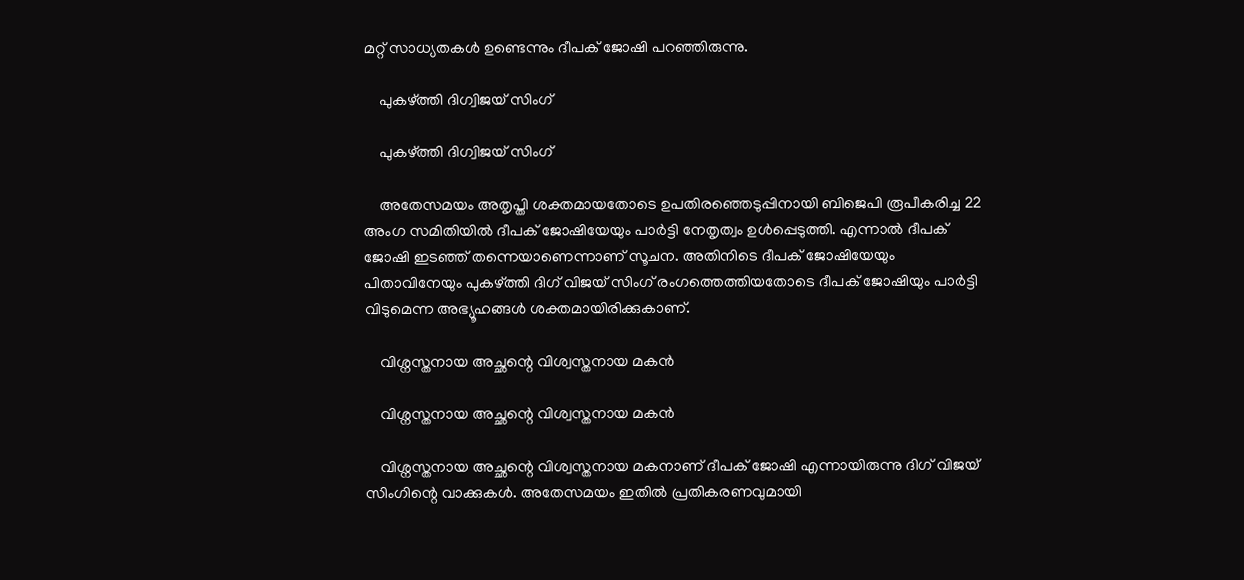മറ്റ് സാധ്യതകൾ ഉണ്ടെന്നും ദീപക് ജോഷി പറഞ്ഞിരുന്നു.

    പുകഴ്ത്തി ദിഗ്വിജയ് സിംഗ്

    പുകഴ്ത്തി ദിഗ്വിജയ് സിംഗ്

    അതേസമയം അതൃപ്തി ശക്തമായതോടെ ഉപതിരഞ്ഞെടുപ്പിനായി ബിജെപി രൂപീകരിച്ച 22 അംഗ സമിതിയിൽ ദീപക് ജോഷിയേയും പാർട്ടി നേതൃത്വം ഉൾപ്പെടുത്തി. എന്നാൽ ദീപക് ജോഷി ഇടഞ്ഞ് തന്നെയാണെന്നാണ് സൂചന. അതിനിടെ ദീപക് ജോഷിയേയും പിതാവിനേയും പുകഴ്ത്തി ദിഗ് വിജയ് സിംഗ് രംഗത്തെത്തിയതോടെ ദീപക് ജോഷിയും പാർട്ടി വിടുമെന്ന അഭ്യൂഹങ്ങൾ ശക്തമായിരിക്കുകാണ്.

    വിശ്നസ്തനായ അച്ഛന്റെ വിശ്വസ്തനായ മകൻ

    വിശ്നസ്തനായ അച്ഛന്റെ വിശ്വസ്തനായ മകൻ

    വിശ്നസ്തനായ അച്ഛന്റെ വിശ്വസ്തനായ മകനാണ് ദീപക് ജോഷി എന്നായിരുന്നു ദിഗ് വിജയ് സിംഗിന്റെ വാക്കുകൾ. അതേസമയം ഇതിൽ പ്രതികരണവുമായി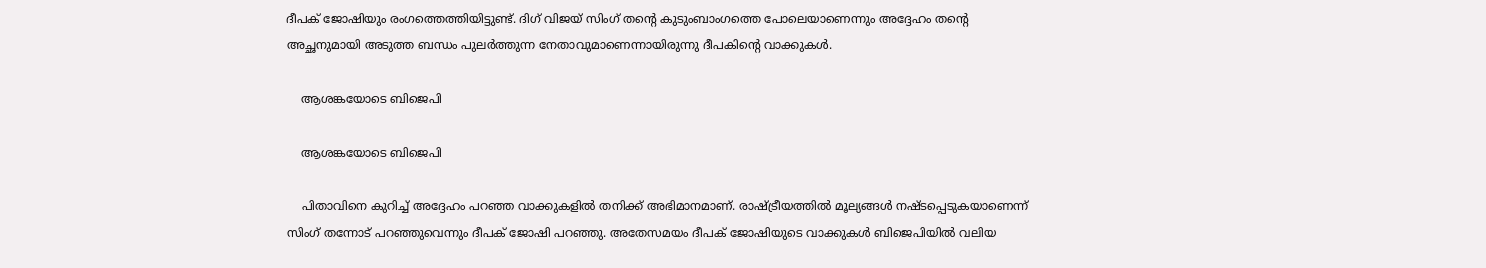ദീപക് ജോഷിയും രംഗത്തെത്തിയിട്ടുണ്ട്. ദിഗ് വിജയ് സിംഗ് തന്റെ കുടുംബാംഗത്തെ പോലെയാണെന്നും അദ്ദേഹം തന്റെ അച്ഛനുമായി അടുത്ത ബന്ധം പുലർത്തുന്ന നേതാവുമാണെന്നായിരുന്നു ദീപകിന്റെ വാക്കുകൾ.

    ആശങ്കയോടെ ബിജെപി

    ആശങ്കയോടെ ബിജെപി

    പിതാവിനെ കുറിച്ച് അദ്ദേഹം പറഞ്ഞ വാക്കുകളിൽ തനിക്ക് അഭിമാനമാണ്. രാഷ്ട്രീയത്തിൽ മൂല്യങ്ങൾ നഷ്ടപ്പെടുകയാണെന്ന് സിംഗ് തന്നോട് പറഞ്ഞുവെന്നും ദീപക് ജോഷി പറഞ്ഞു. അതേസമയം ദീപക് ജോഷിയുടെ വാക്കുകൾ ബിജെപിയിൽ വലിയ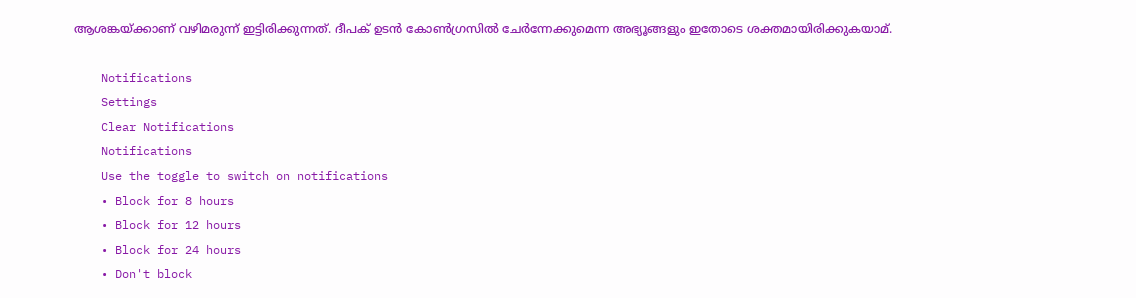ആശങ്കയ്ക്കാണ് വഴിമരുന്ന് ഇട്ടിരിക്കുന്നത്. ദീപക് ഉടൻ കോൺഗ്രസിൽ ചേർന്നേക്കുമെന്ന അഭ്യൂങ്ങളും ഇതോടെ ശക്തമായിരിക്കുകയാമ്.

    Notifications
    Settings
    Clear Notifications
    Notifications
    Use the toggle to switch on notifications
    • Block for 8 hours
    • Block for 12 hours
    • Block for 24 hours
    • Don't block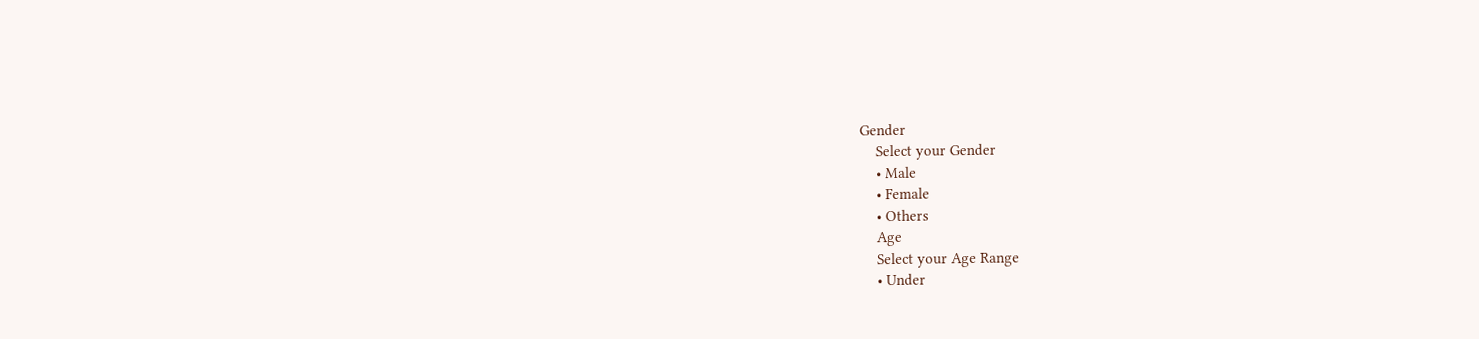Gender
    Select your Gender
    • Male
    • Female
    • Others
    Age
    Select your Age Range
    • Under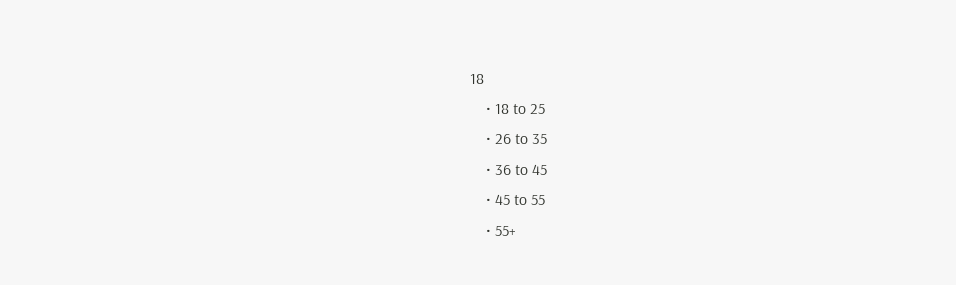18
    • 18 to 25
    • 26 to 35
    • 36 to 45
    • 45 to 55
    • 55+